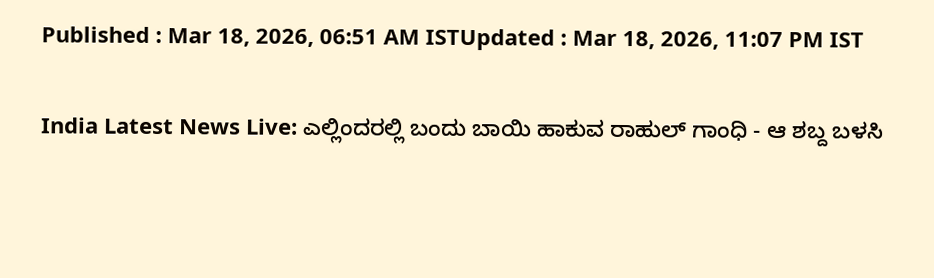Published : Mar 18, 2026, 06:51 AM ISTUpdated : Mar 18, 2026, 11:07 PM IST

India Latest News Live: ಎಲ್ಲಿಂದರಲ್ಲಿ ಬಂದು ಬಾಯಿ ಹಾಕುವ ರಾಹುಲ್ ಗಾಂಧಿ - ಆ ಶಬ್ದ ಬಳಸಿ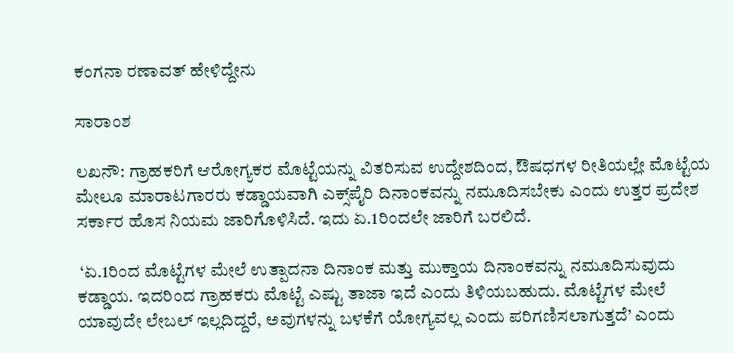ಕಂಗನಾ ರಣಾವತ್ ಹೇಳಿದ್ದೇನು

ಸಾರಾಂಶ

ಲಖನೌ: ಗ್ರಾಹಕರಿಗೆ ಆರೋಗ್ಯಕರ ಮೊಟ್ಟೆಯನ್ನು ವಿತರಿಸುವ ಉದ್ದೇಶದಿಂದ, ಔಷಧಗಳ ರೀತಿಯಲ್ಲೇ ಮೊಟ್ಟೆಯ ಮೇಲೂ ಮಾರಾಟಗಾರರು ಕಡ್ಡಾಯವಾಗಿ ಎಕ್ಸ್‌ಪೈರಿ ದಿನಾಂಕವನ್ನು ನಮೂದಿಸಬೇಕು ಎಂದು ಉತ್ತರ ಪ್ರದೇಶ ಸರ್ಕಾರ ಹೊಸ ನಿಯಮ ಜಾರಿಗೊಳಿಸಿದೆ. ಇದು ಏ.1ರಿಂದಲೇ ಜಾರಿಗೆ ಬರಲಿದೆ.

 ‘ಏ.1ರಿಂದ ಮೊಟ್ಟೆಗಳ ಮೇಲೆ ಉತ್ಪಾದನಾ ದಿನಾಂಕ ಮತ್ತು ಮುಕ್ತಾಯ ದಿನಾಂಕವನ್ನು ನಮೂದಿಸುವುದು ಕಡ್ಡಾಯ. ಇದರಿಂದ ಗ್ರಾಹಕರು ಮೊಟ್ಟೆ ಎಷ್ಟು ತಾಜಾ ಇದೆ ಎಂದು ತಿಳಿಯಬಹುದು. ಮೊಟ್ಟೆಗಳ ಮೇಲೆ ಯಾವುದೇ ಲೇಬಲ್‌ ಇಲ್ಲದಿದ್ದರೆ, ಅವುಗಳನ್ನು ಬಳಕೆಗೆ ಯೋಗ್ಯವಲ್ಲ ಎಂದು ಪರಿಗಣಿಸಲಾಗುತ್ತದೆ’ ಎಂದು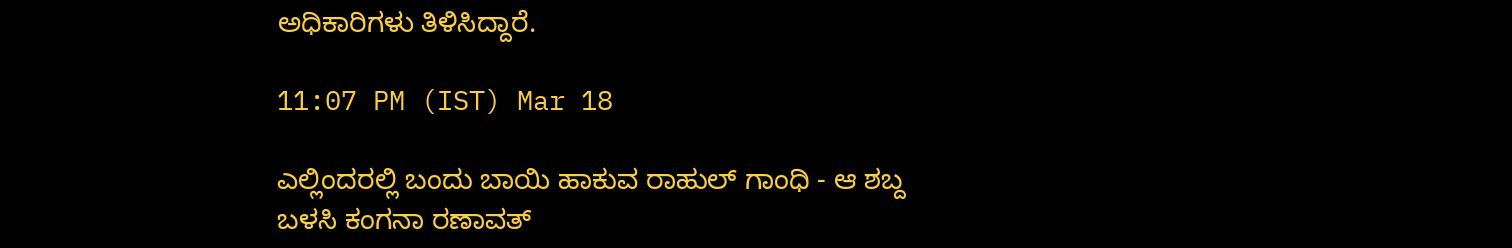ಅಧಿಕಾರಿಗಳು ತಿಳಿಸಿದ್ದಾರೆ.

11:07 PM (IST) Mar 18

ಎಲ್ಲಿಂದರಲ್ಲಿ ಬಂದು ಬಾಯಿ ಹಾಕುವ ರಾಹುಲ್ ಗಾಂಧಿ - ಆ ಶಬ್ದ ಬಳಸಿ ಕಂಗನಾ ರಣಾವತ್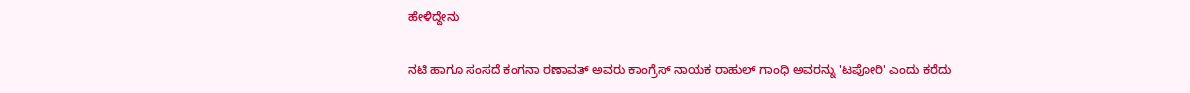ಹೇಳಿದ್ದೇನು

ನಟಿ ಹಾಗೂ ಸಂಸದೆ ಕಂಗನಾ ರಣಾವತ್ ಅವರು ಕಾಂಗ್ರೆಸ್ ನಾಯಕ ರಾಹುಲ್ ಗಾಂಧಿ ಅವರನ್ನು 'ಟಪೋರಿ' ಎಂದು ಕರೆದು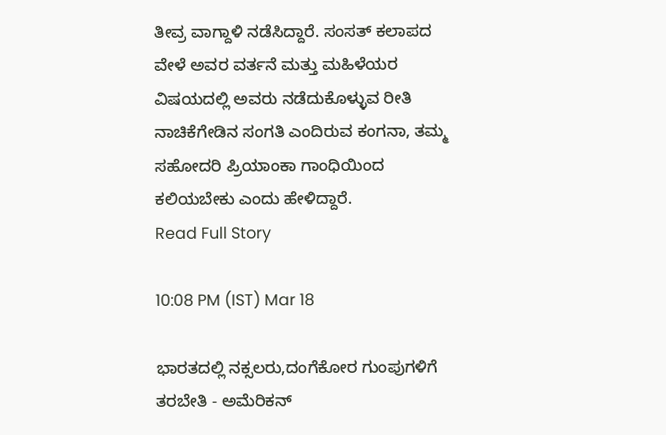ತೀವ್ರ ವಾಗ್ದಾಳಿ ನಡೆಸಿದ್ದಾರೆ. ಸಂಸತ್ ಕಲಾಪದ ವೇಳೆ ಅವರ ವರ್ತನೆ ಮತ್ತು ಮಹಿಳೆಯರ ವಿಷಯದಲ್ಲಿ ಅವರು ನಡೆದುಕೊಳ್ಳುವ ರೀತಿ ನಾಚಿಕೆಗೇಡಿನ ಸಂಗತಿ ಎಂದಿರುವ ಕಂಗನಾ, ತಮ್ಮ ಸಹೋದರಿ ಪ್ರಿಯಾಂಕಾ ಗಾಂಧಿಯಿಂದ ಕಲಿಯಬೇಕು ಎಂದು ಹೇಳಿದ್ದಾರೆ.
Read Full Story

10:08 PM (IST) Mar 18

ಭಾರತದಲ್ಲಿ ನಕ್ಸಲರು,ದಂಗೆಕೋರ ಗುಂಪುಗಳಿಗೆ ತರಬೇತಿ - ಅಮೆರಿಕನ್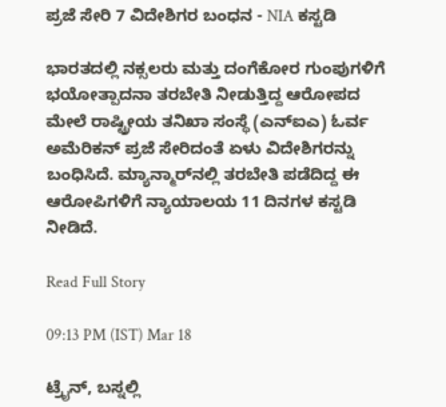ಪ್ರಜೆ ಸೇರಿ 7 ವಿದೇಶಿಗರ ಬಂಧನ - NIA ಕಸ್ಟಡಿ

ಭಾರತದಲ್ಲಿ ನಕ್ಸಲರು ಮತ್ತು ದಂಗೆಕೋರ ಗುಂಪುಗಳಿಗೆ ಭಯೋತ್ಪಾದನಾ ತರಬೇತಿ ನೀಡುತ್ತಿದ್ದ ಆರೋಪದ ಮೇಲೆ ರಾಷ್ಟ್ರೀಯ ತನಿಖಾ ಸಂಸ್ಥೆ (ಎನ್‌ಐಎ) ಓರ್ವ ಅಮೆರಿಕನ್ ಪ್ರಜೆ ಸೇರಿದಂತೆ ಏಳು ವಿದೇಶಿಗರನ್ನು ಬಂಧಿಸಿದೆ. ಮ್ಯಾನ್ಮಾರ್‌ನಲ್ಲಿ ತರಬೇತಿ ಪಡೆದಿದ್ದ ಈ ಆರೋಪಿಗಳಿಗೆ ನ್ಯಾಯಾಲಯ 11 ದಿನಗಳ ಕಸ್ಟಡಿ ನೀಡಿದೆ.

Read Full Story

09:13 PM (IST) Mar 18

ಟ್ರೈನ್, ಬಸ್ನಲ್ಲಿ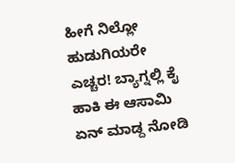ಹೀಗೆ ನಿಲ್ಲೋ ಹುಡುಗಿಯರೇ ಎಚ್ಚರ! ಬ್ಯಾಗ್ನಲ್ಲಿ ಕೈ ಹಾಕಿ ಈ ಆಸಾಮಿ ಏನ್ ಮಾಡ್ದ ನೋಡಿ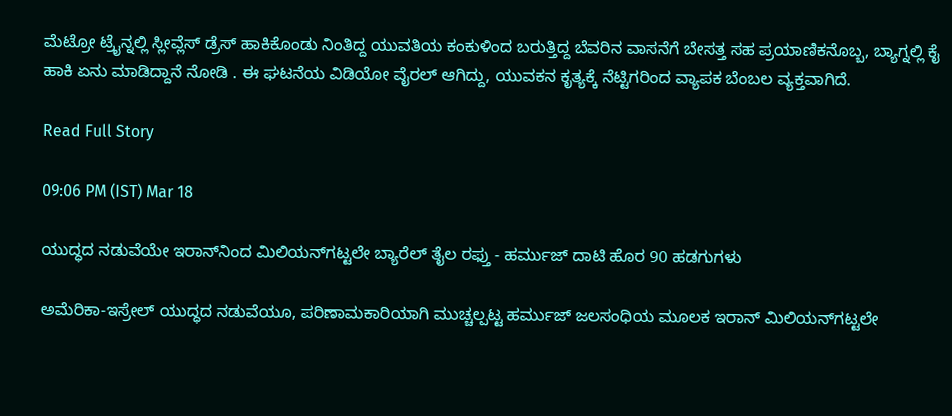ಮೆಟ್ರೋ ಟ್ರೈನ್ನಲ್ಲಿ ಸ್ಲೀವ್ಲೆಸ್ ಡ್ರೆಸ್ ಹಾಕಿಕೊಂಡು ನಿಂತಿದ್ದ ಯುವತಿಯ ಕಂಕುಳಿಂದ ಬರುತ್ತಿದ್ದ ಬೆವರಿನ ವಾಸನೆಗೆ ಬೇಸತ್ತ ಸಹ ಪ್ರಯಾಣಿಕನೊಬ್ಬ, ಬ್ಯಾಗ್ನಲ್ಲಿ ಕೈ ಹಾಕಿ ಏನು ಮಾಡಿದ್ದಾನೆ ನೋಡಿ . ಈ ಘಟನೆಯ ವಿಡಿಯೋ ವೈರಲ್ ಆಗಿದ್ದು, ಯುವಕನ ಕೃತ್ಯಕ್ಕೆ ನೆಟ್ಟಿಗರಿಂದ ವ್ಯಾಪಕ ಬೆಂಬಲ ವ್ಯಕ್ತವಾಗಿದೆ.

Read Full Story

09:06 PM (IST) Mar 18

ಯುದ್ಧದ ನಡುವೆಯೇ ಇರಾನ್‌ನಿಂದ ಮಿಲಿಯನ್‌ಗಟ್ಟಲೇ ಬ್ಯಾರೆಲ್ ತೈಲ ರಫ್ತು - ಹರ್ಮುಜ್ ದಾಟಿ ಹೊರ 90 ಹಡಗುಗಳು

ಅಮೆರಿಕಾ-ಇಸ್ರೇಲ್ ಯುದ್ಧದ ನಡುವೆಯೂ, ಪರಿಣಾಮಕಾರಿಯಾಗಿ ಮುಚ್ಚಲ್ಪಟ್ಟ ಹರ್ಮುಜ್ ಜಲಸಂಧಿಯ ಮೂಲಕ ಇರಾನ್ ಮಿಲಿಯನ್‌ಗಟ್ಟಲೇ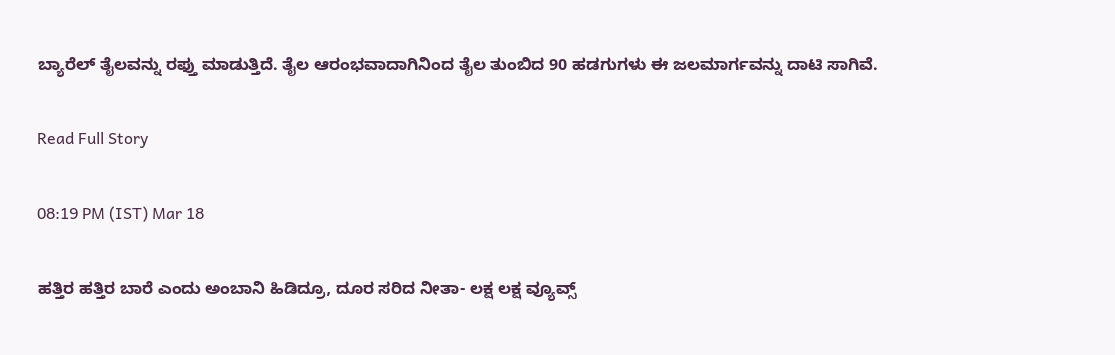ಬ್ಯಾರೆಲ್ ತೈಲವನ್ನು ರಫ್ತು ಮಾಡುತ್ತಿದೆ. ತೈಲ ಆರಂಭವಾದಾಗಿನಿಂದ ತೈಲ ತುಂಬಿದ 90 ಹಡಗುಗಳು ಈ ಜಲಮಾರ್ಗವನ್ನು ದಾಟಿ ಸಾಗಿವೆ.

Read Full Story

08:19 PM (IST) Mar 18

ಹತ್ತಿರ ಹತ್ತಿರ ಬಾರೆ ಎಂದು ಅಂಬಾನಿ ಹಿಡಿದ್ರೂ, ದೂರ ಸರಿದ ನೀತಾ- ಲಕ್ಷ ಲಕ್ಷ ವ್ಯೂವ್ಸ್‌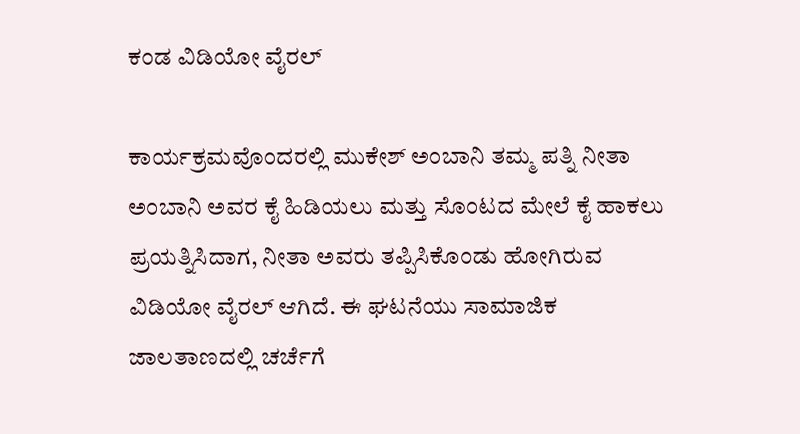ಕಂಡ ವಿಡಿಯೋ ವೈರಲ್‌

ಕಾರ್ಯಕ್ರಮವೊಂದರಲ್ಲಿ ಮುಕೇಶ್ ಅಂಬಾನಿ ತಮ್ಮ ಪತ್ನಿ ನೀತಾ ಅಂಬಾನಿ ಅವರ ಕೈ ಹಿಡಿಯಲು ಮತ್ತು ಸೊಂಟದ ಮೇಲೆ ಕೈ ಹಾಕಲು ಪ್ರಯತ್ನಿಸಿದಾಗ, ನೀತಾ ಅವರು ತಪ್ಪಿಸಿಕೊಂಡು ಹೋಗಿರುವ ವಿಡಿಯೋ ವೈರಲ್ ಆಗಿದೆ. ಈ ಘಟನೆಯು ಸಾಮಾಜಿಕ ಜಾಲತಾಣದಲ್ಲಿ ಚರ್ಚೆಗೆ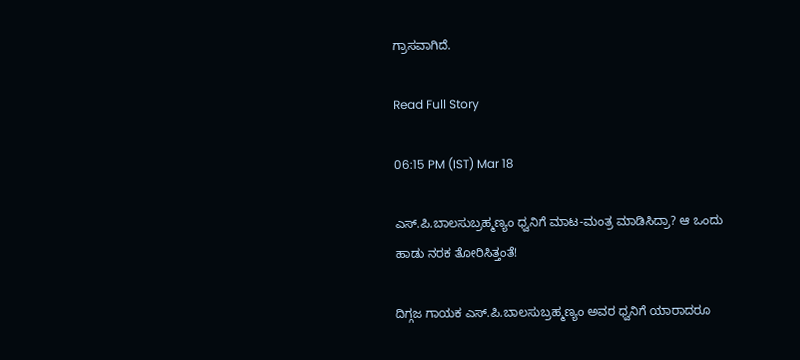ಗ್ರಾಸವಾಗಿದೆ.

Read Full Story

06:15 PM (IST) Mar 18

ಎಸ್.ಪಿ.ಬಾಲಸುಬ್ರಹ್ಮಣ್ಯಂ ಧ್ವನಿಗೆ ಮಾಟ-ಮಂತ್ರ ಮಾಡಿಸಿದ್ರಾ? ಆ ಒಂದು ಹಾಡು ನರಕ ತೋರಿಸಿತ್ತಂತೆ!

ದಿಗ್ಗಜ ಗಾಯಕ ಎಸ್.ಪಿ.ಬಾಲಸುಬ್ರಹ್ಮಣ್ಯಂ ಅವರ ಧ್ವನಿಗೆ ಯಾರಾದರೂ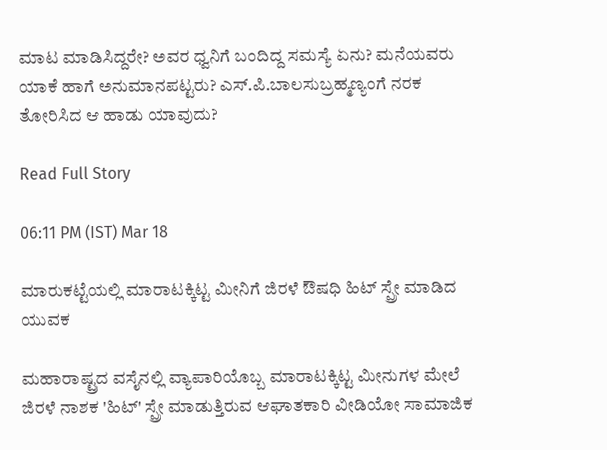ಮಾಟ ಮಾಡಿಸಿದ್ದರೇ? ಅವರ ಧ್ವನಿಗೆ ಬಂದಿದ್ದ ಸಮಸ್ಯೆ ಏನು? ಮನೆಯವರು ಯಾಕೆ ಹಾಗೆ ಅನುಮಾನಪಟ್ಟರು? ಎಸ್.ಪಿ.ಬಾಲಸುಬ್ರಹ್ಮಣ್ಯಂಗೆ ನರಕ ತೋರಿಸಿದ ಆ ಹಾಡು ಯಾವುದು?

Read Full Story

06:11 PM (IST) Mar 18

ಮಾರುಕಟ್ಟೆಯಲ್ಲಿ ಮಾರಾಟಕ್ಕಿಟ್ಟ ಮೀನಿಗೆ ಜಿರಳೆ ಔಷಧಿ ಹಿಟ್ ಸ್ಪ್ರೇ ಮಾಡಿದ ಯುವಕ

ಮಹಾರಾಷ್ಟ್ರದ ವಸೈನಲ್ಲಿ ವ್ಯಾಪಾರಿಯೊಬ್ಬ ಮಾರಾಟಕ್ಕಿಟ್ಟ ಮೀನುಗಳ ಮೇಲೆ ಜಿರಳೆ ನಾಶಕ 'ಹಿಟ್' ಸ್ಪ್ರೇ ಮಾಡುತ್ತಿರುವ ಆಘಾತಕಾರಿ ವೀಡಿಯೋ ಸಾಮಾಜಿಕ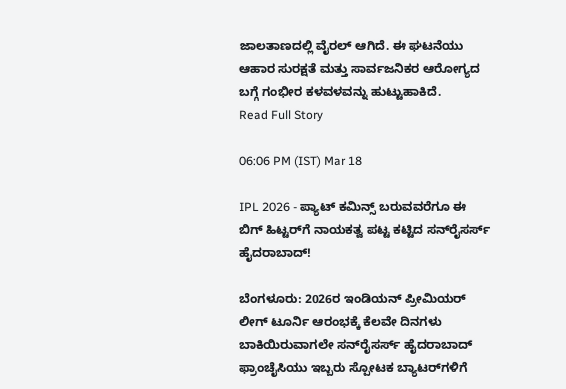ಜಾಲತಾಣದಲ್ಲಿ ವೈರಲ್ ಆಗಿದೆ. ಈ ಘಟನೆಯು ಆಹಾರ ಸುರಕ್ಷತೆ ಮತ್ತು ಸಾರ್ವಜನಿಕರ ಆರೋಗ್ಯದ ಬಗ್ಗೆ ಗಂಭೀರ ಕಳವಳವನ್ನು ಹುಟ್ಟುಹಾಕಿದೆ.
Read Full Story

06:06 PM (IST) Mar 18

IPL 2026 - ಪ್ಯಾಟ್‌ ಕಮಿನ್ಸ್ ಬರುವವರೆಗೂ ಈ ಬಿಗ್ ಹಿಟ್ಟರ್‌ಗೆ ನಾಯಕತ್ವ ಪಟ್ಟ ಕಟ್ಟಿದ ಸನ್‌ರೈಸರ್ಸ್ ಹೈದರಾಬಾದ್!

ಬೆಂಗಳೂರು: 2026ರ ಇಂಡಿಯನ್ ಪ್ರೀಮಿಯರ್ ಲೀಗ್ ಟೂರ್ನಿ ಆರಂಭಕ್ಕೆ ಕೆಲವೇ ದಿನಗಳು ಬಾಕಿಯಿರುವಾಗಲೇ ಸನ್‌ರೈಸರ್ಸ್ ಹೈದರಾಬಾದ್ ಫ್ರಾಂಚೈಸಿಯು ಇಬ್ಬರು ಸ್ಪೋಟಕ ಬ್ಯಾಟರ್‌ಗಳಿಗೆ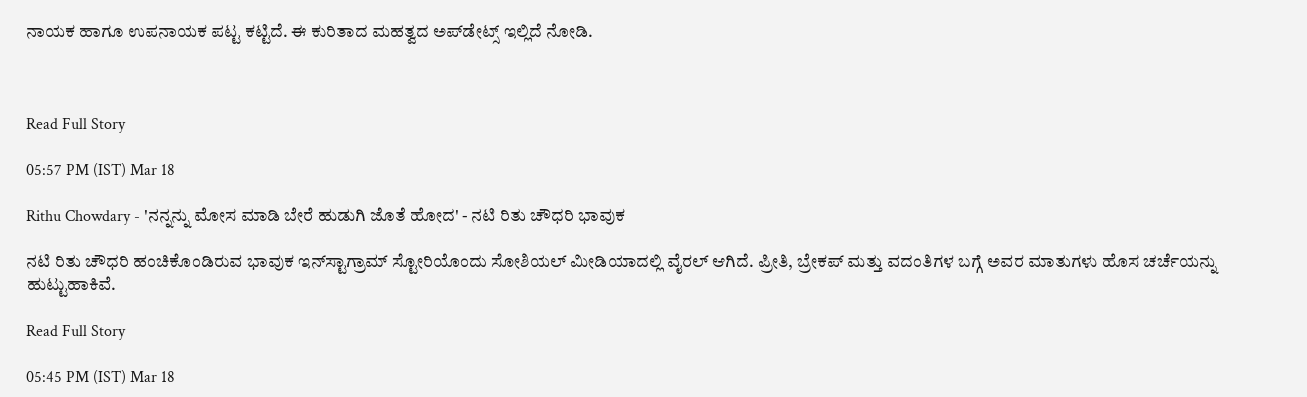ನಾಯಕ ಹಾಗೂ ಉಪನಾಯಕ ಪಟ್ಟ ಕಟ್ಟಿದೆ. ಈ ಕುರಿತಾದ ಮಹತ್ವದ ಅಪ್‌ಡೇಟ್ಸ್ ಇಲ್ಲಿದೆ ನೋಡಿ.



Read Full Story

05:57 PM (IST) Mar 18

Rithu Chowdary - 'ನನ್ನನ್ನು ಮೋಸ ಮಾಡಿ ಬೇರೆ ಹುಡುಗಿ ಜೊತೆ ಹೋದ' - ನಟಿ ರಿತು ಚೌಧರಿ ಭಾವುಕ

ನಟಿ ರಿತು ಚೌಧರಿ ಹಂಚಿಕೊಂಡಿರುವ ಭಾವುಕ ಇನ್‌ಸ್ಟಾಗ್ರಾಮ್ ಸ್ಟೋರಿಯೊಂದು ಸೋಶಿಯಲ್ ಮೀಡಿಯಾದಲ್ಲಿ ವೈರಲ್ ಆಗಿದೆ. ಪ್ರೀತಿ, ಬ್ರೇಕಪ್ ಮತ್ತು ವದಂತಿಗಳ ಬಗ್ಗೆ ಅವರ ಮಾತುಗಳು ಹೊಸ ಚರ್ಚೆಯನ್ನು ಹುಟ್ಟುಹಾಕಿವೆ.

Read Full Story

05:45 PM (IST) Mar 18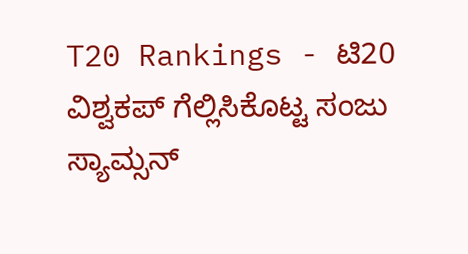T20 Rankings - ಟಿ20 ವಿಶ್ವಕಪ್ ಗೆಲ್ಲಿಸಿಕೊಟ್ಟ ಸಂಜು ಸ್ಯಾಮ್ಸನ್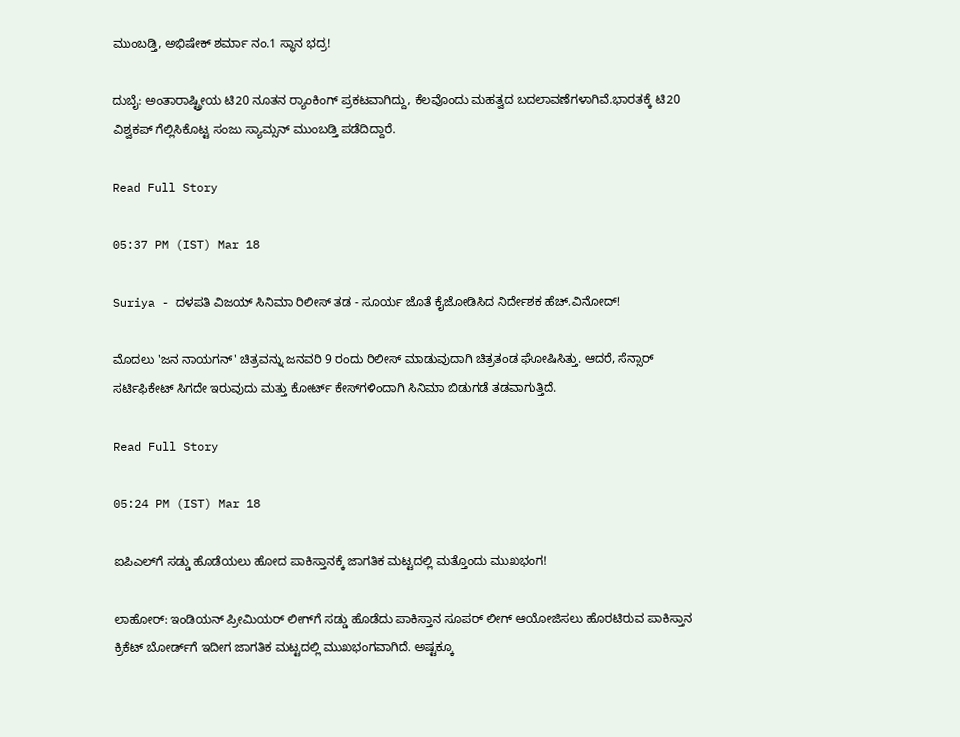ಮುಂಬಡ್ತಿ, ಅಭಿಷೇಕ್ ಶರ್ಮಾ ನಂ.1 ಸ್ಥಾನ ಭದ್ರ!

ದುಬೈ: ಅಂತಾರಾಷ್ಟ್ರೀಯ ಟಿ20 ನೂತನ ರ್‍ಯಾಂಕಿಂಗ್‌ ಪ್ರಕಟವಾಗಿದ್ದು, ಕೆಲವೊಂದು ಮಹತ್ವದ ಬದಲಾವಣೆಗಳಾಗಿವೆ.ಭಾರತಕ್ಕೆ ಟಿ20 ವಿಶ್ವಕಪ್ ಗೆಲ್ಲಿಸಿಕೊಟ್ಟ ಸಂಜು ಸ್ಯಾಮ್ಸನ್ ಮುಂಬಡ್ತಿ ಪಡೆದಿದ್ದಾರೆ.

Read Full Story

05:37 PM (IST) Mar 18

Suriya - ದಳಪತಿ ವಿಜಯ್ ಸಿನಿಮಾ ರಿಲೀಸ್ ತಡ - ಸೂರ್ಯ ಜೊತೆ ಕೈಜೋಡಿಸಿದ ನಿರ್ದೇಶಕ ಹೆಚ್.ವಿನೋದ್!

ಮೊದಲು 'ಜನ ನಾಯಗನ್' ಚಿತ್ರವನ್ನು ಜನವರಿ 9 ರಂದು ರಿಲೀಸ್ ಮಾಡುವುದಾಗಿ ಚಿತ್ರತಂಡ ಘೋಷಿಸಿತ್ತು. ಆದರೆ, ಸೆನ್ಸಾರ್ ಸರ್ಟಿಫಿಕೇಟ್ ಸಿಗದೇ ಇರುವುದು ಮತ್ತು ಕೋರ್ಟ್ ಕೇಸ್‌ಗಳಿಂದಾಗಿ ಸಿನಿಮಾ ಬಿಡುಗಡೆ ತಡವಾಗುತ್ತಿದೆ.

Read Full Story

05:24 PM (IST) Mar 18

ಐಪಿಎಲ್‌ಗೆ ಸಡ್ಡು ಹೊಡೆಯಲು ಹೋದ ಪಾಕಿಸ್ತಾನಕ್ಕೆ ಜಾಗತಿಕ ಮಟ್ಟದಲ್ಲಿ ಮತ್ತೊಂದು ಮುಖಭಂಗ!

ಲಾಹೋರ್‌: ಇಂಡಿಯನ್ ಪ್ರೀಮಿಯರ್ ಲೀಗ್‌ಗೆ ಸಡ್ಡು ಹೊಡೆದು ಪಾಕಿಸ್ತಾನ ಸೂಪರ್ ಲೀಗ್ ಆಯೋಜಿಸಲು ಹೊರಟಿರುವ ಪಾಕಿಸ್ತಾನ ಕ್ರಿಕೆಟ್ ಬೋರ್ಡ್‌ಗೆ ಇದೀಗ ಜಾಗತಿಕ ಮಟ್ಟದಲ್ಲಿ ಮುಖಭಂಗವಾಗಿದೆ. ಅಷ್ಟಕ್ಕೂ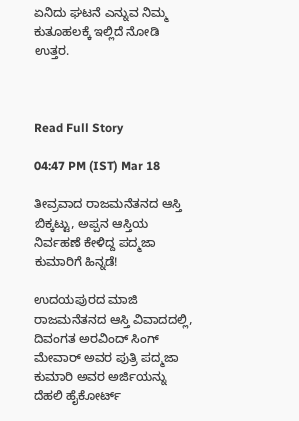ಏನಿದು ಘಟನೆ ಎನ್ನುವ ನಿಮ್ಮ ಕುತೂಹಲಕ್ಕೆ ಇಲ್ಲಿದೆ ನೋಡಿ ಉತ್ತರ.



Read Full Story

04:47 PM (IST) Mar 18

ತೀವ್ರವಾದ ರಾಜಮನೆತನದ ಆಸ್ತಿ ಬಿಕ್ಕಟ್ಟು, ಅಪ್ಪನ ಆಸ್ತಿಯ ನಿರ್ವಹಣೆ ಕೇಳಿದ್ದ ಪದ್ಮಜಾ ಕುಮಾರಿಗೆ ಹಿನ್ನಡೆ!

ಉದಯಪುರದ ಮಾಜಿ ರಾಜಮನೆತನದ ಆಸ್ತಿ ವಿವಾದದಲ್ಲಿ, ದಿವಂಗತ ಅರವಿಂದ್ ಸಿಂಗ್ ಮೇವಾರ್ ಅವರ ಪುತ್ರಿ ಪದ್ಮಜಾ ಕುಮಾರಿ ಅವರ ಅರ್ಜಿಯನ್ನು ದೆಹಲಿ ಹೈಕೋರ್ಟ್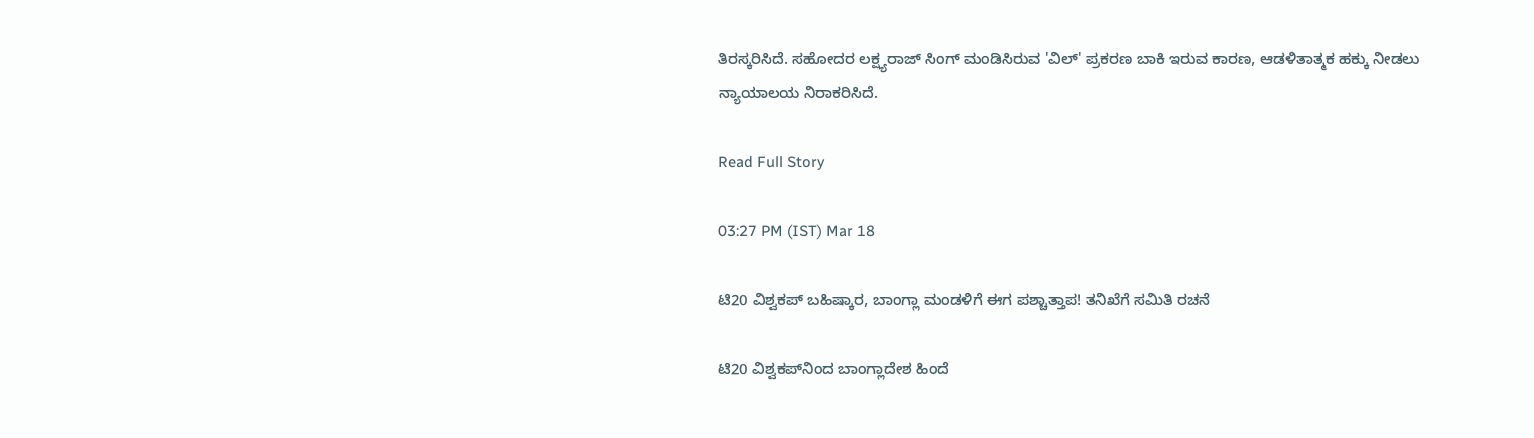ತಿರಸ್ಕರಿಸಿದೆ. ಸಹೋದರ ಲಕ್ಷ್ಯರಾಜ್ ಸಿಂಗ್ ಮಂಡಿಸಿರುವ 'ವಿಲ್' ಪ್ರಕರಣ ಬಾಕಿ ಇರುವ ಕಾರಣ, ಆಡಳಿತಾತ್ಮಕ ಹಕ್ಕು ನೀಡಲು ನ್ಯಾಯಾಲಯ ನಿರಾಕರಿಸಿದೆ.

Read Full Story

03:27 PM (IST) Mar 18

ಟಿ20 ವಿಶ್ವಕಪ್ ಬಹಿಷ್ಕಾರ, ಬಾಂಗ್ಲಾ ಮಂಡಳಿಗೆ ಈಗ ಪಶ್ಚಾತ್ತಾಪ! ತನಿಖೆಗೆ ಸಮಿತಿ ರಚನೆ

ಟಿ20 ವಿಶ್ವಕಪ್‌ನಿಂದ ಬಾಂಗ್ಲಾದೇಶ ಹಿಂದೆ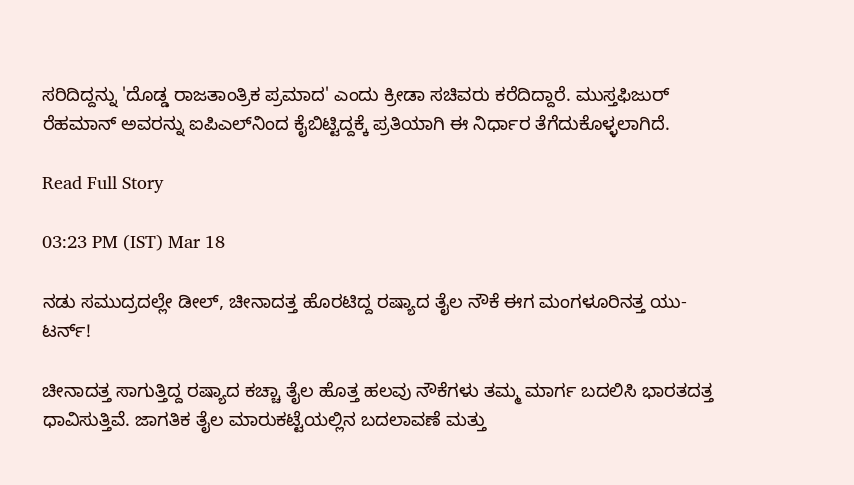ಸರಿದಿದ್ದನ್ನು 'ದೊಡ್ಡ ರಾಜತಾಂತ್ರಿಕ ಪ್ರಮಾದ' ಎಂದು ಕ್ರೀಡಾ ಸಚಿವರು ಕರೆದಿದ್ದಾರೆ. ಮುಸ್ತಫಿಜುರ್ ರೆಹಮಾನ್ ಅವರನ್ನು ಐಪಿಎಲ್‌ನಿಂದ ಕೈಬಿಟ್ಟಿದ್ದಕ್ಕೆ ಪ್ರತಿಯಾಗಿ ಈ ನಿರ್ಧಾರ ತೆಗೆದುಕೊಳ್ಳಲಾಗಿದೆ.

Read Full Story

03:23 PM (IST) Mar 18

ನಡು ಸಮುದ್ರದಲ್ಲೇ ಡೀಲ್‌, ಚೀನಾದತ್ತ ಹೊರಟಿದ್ದ ರಷ್ಯಾದ ತೈಲ ನೌಕೆ ಈಗ ಮಂಗಳೂರಿನತ್ತ ಯು-ಟರ್ನ್!

ಚೀನಾದತ್ತ ಸಾಗುತ್ತಿದ್ದ ರಷ್ಯಾದ ಕಚ್ಚಾ ತೈಲ ಹೊತ್ತ ಹಲವು ನೌಕೆಗಳು ತಮ್ಮ ಮಾರ್ಗ ಬದಲಿಸಿ ಭಾರತದತ್ತ ಧಾವಿಸುತ್ತಿವೆ. ಜಾಗತಿಕ ತೈಲ ಮಾರುಕಟ್ಟೆಯಲ್ಲಿನ ಬದಲಾವಣೆ ಮತ್ತು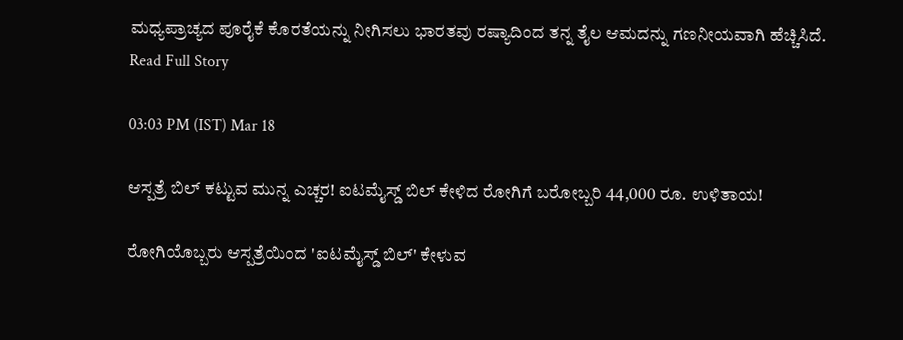ಮಧ್ಯಪ್ರಾಚ್ಯದ ಪೂರೈಕೆ ಕೊರತೆಯನ್ನು ನೀಗಿಸಲು ಭಾರತವು ರಷ್ಯಾದಿಂದ ತನ್ನ ತೈಲ ಆಮದನ್ನು ಗಣನೀಯವಾಗಿ ಹೆಚ್ಚಿಸಿದೆ.
Read Full Story

03:03 PM (IST) Mar 18

ಆಸ್ಪತ್ರೆ ಬಿಲ್ ಕಟ್ಟುವ ಮುನ್ನ ಎಚ್ಚರ! ಐಟಮೈಸ್ಡ್ ಬಿಲ್ ಕೇಳಿದ ರೋಗಿಗೆ ಬರೋಬ್ಬರಿ 44,000 ರೂ. ಉಳಿತಾಯ!

ರೋಗಿಯೊಬ್ಬರು ಆಸ್ಪತ್ರೆಯಿಂದ 'ಐಟಮೈಸ್ಡ್ ಬಿಲ್' ಕೇಳುವ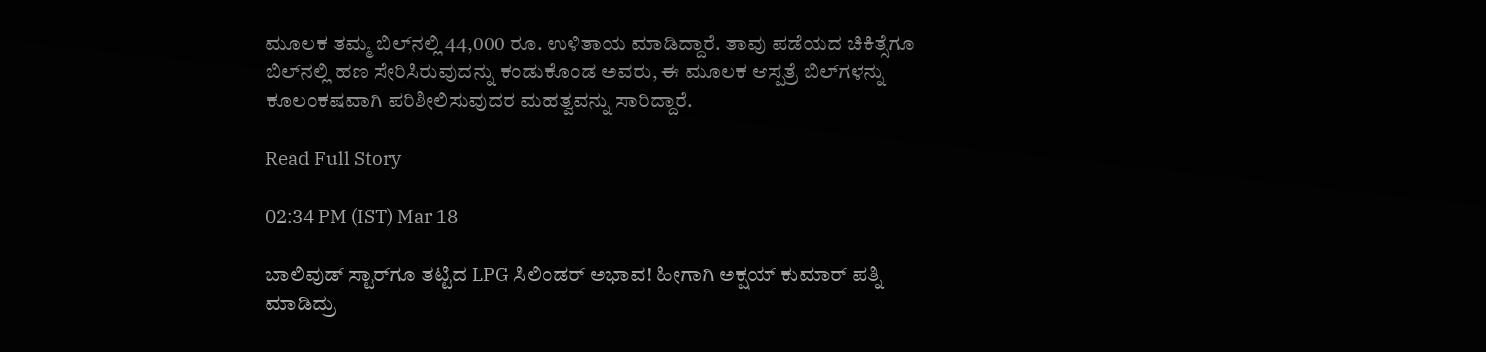ಮೂಲಕ ತಮ್ಮ ಬಿಲ್‌ನಲ್ಲಿ 44,000 ರೂ. ಉಳಿತಾಯ ಮಾಡಿದ್ದಾರೆ. ತಾವು ಪಡೆಯದ ಚಿಕಿತ್ಸೆಗೂ ಬಿಲ್‌ನಲ್ಲಿ ಹಣ ಸೇರಿಸಿರುವುದನ್ನು ಕಂಡುಕೊಂಡ ಅವರು, ಈ ಮೂಲಕ ಆಸ್ಪತ್ರೆ ಬಿಲ್‌ಗಳನ್ನು ಕೂಲಂಕಷವಾಗಿ ಪರಿಶೀಲಿಸುವುದರ ಮಹತ್ವವನ್ನು ಸಾರಿದ್ದಾರೆ.

Read Full Story

02:34 PM (IST) Mar 18

ಬಾಲಿವುಡ್ ಸ್ಟಾರ್‌ಗೂ ತಟ್ಟಿದ LPG ಸಿಲಿಂಡರ್ ಅಭಾವ! ಹೀಗಾಗಿ ಅಕ್ಷಯ್ ಕುಮಾರ್ ಪತ್ನಿ ಮಾಡಿದ್ರು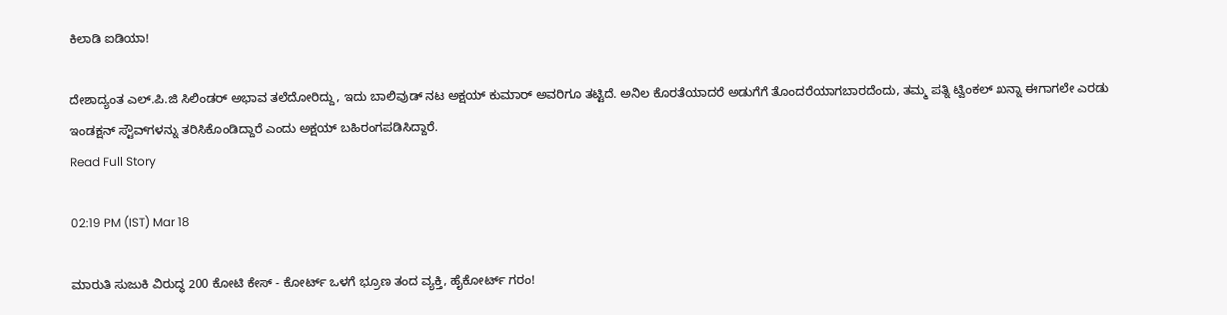ಕಿಲಾಡಿ ಐಡಿಯಾ!

ದೇಶಾದ್ಯಂತ ಎಲ್.ಪಿ.ಜಿ ಸಿಲಿಂಡರ್ ಅಭಾವ ತಲೆದೋರಿದ್ದು, ಇದು ಬಾಲಿವುಡ್ ನಟ ಅಕ್ಷಯ್ ಕುಮಾರ್ ಅವರಿಗೂ ತಟ್ಟಿದೆ. ಅನಿಲ ಕೊರತೆಯಾದರೆ ಅಡುಗೆಗೆ ತೊಂದರೆಯಾಗಬಾರದೆಂದು, ತಮ್ಮ ಪತ್ನಿ ಟ್ವಿಂಕಲ್ ಖನ್ನಾ ಈಗಾಗಲೇ ಎರಡು ಇಂಡಕ್ಷನ್ ಸ್ಟೌವ್‌ಗಳನ್ನು ತರಿಸಿಕೊಂಡಿದ್ದಾರೆ ಎಂದು ಅಕ್ಷಯ್ ಬಹಿರಂಗಪಡಿಸಿದ್ದಾರೆ.
Read Full Story

02:19 PM (IST) Mar 18

ಮಾರುತಿ ಸುಜುಕಿ ವಿರುದ್ಧ 200 ಕೋಟಿ ಕೇಸ್ - ಕೋರ್ಟ್ ಒಳಗೆ ಭ್ರೂಣ ತಂದ ವ್ಯಕ್ತಿ, ಹೈಕೋರ್ಟ್ ಗರಂ!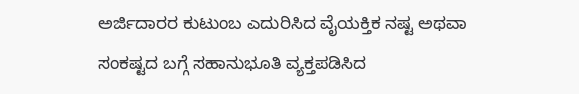ಅರ್ಜಿದಾರರ ಕುಟುಂಬ ಎದುರಿಸಿದ ವೈಯಕ್ತಿಕ ನಷ್ಟ ಅಥವಾ ಸಂಕಷ್ಟದ ಬಗ್ಗೆ ಸಹಾನುಭೂತಿ ವ್ಯಕ್ತಪಡಿಸಿದ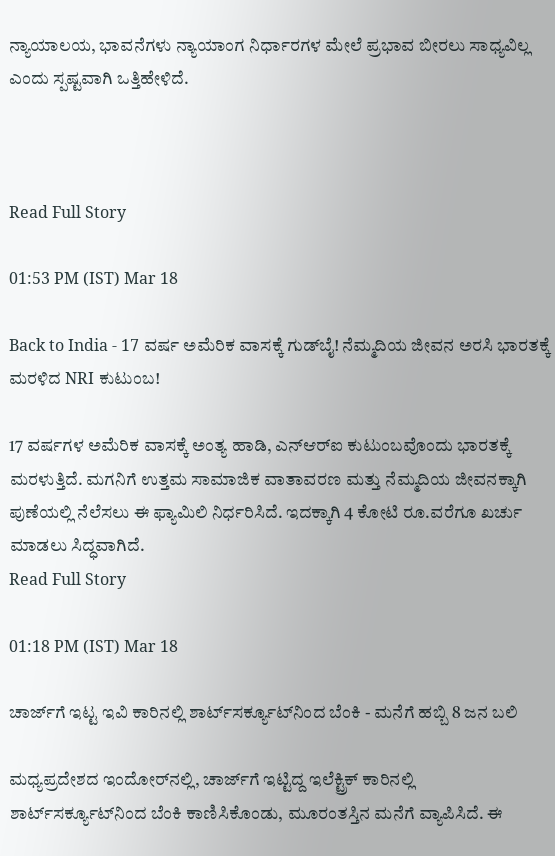ನ್ಯಾಯಾಲಯ, ಭಾವನೆಗಳು ನ್ಯಾಯಾಂಗ ನಿರ್ಧಾರಗಳ ಮೇಲೆ ಪ್ರಭಾವ ಬೀರಲು ಸಾಧ್ಯವಿಲ್ಲ ಎಂದು ಸ್ಪಷ್ಟವಾಗಿ ಒತ್ತಿಹೇಳಿದೆ.



Read Full Story

01:53 PM (IST) Mar 18

Back to India - 17 ವರ್ಷ ಅಮೆರಿಕ ವಾಸಕ್ಕೆ ಗುಡ್‌ಬೈ! ನೆಮ್ಮದಿಯ ಜೀವನ ಅರಸಿ ಭಾರತಕ್ಕೆ ಮರಳಿದ NRI ಕುಟುಂಬ!

17 ವರ್ಷಗಳ ಅಮೆರಿಕ ವಾಸಕ್ಕೆ ಅಂತ್ಯ ಹಾಡಿ, ಎನ್‌ಆರ್‌ಐ ಕುಟುಂಬವೊಂದು ಭಾರತಕ್ಕೆ ಮರಳುತ್ತಿದೆ. ಮಗನಿಗೆ ಉತ್ತಮ ಸಾಮಾಜಿಕ ವಾತಾವರಣ ಮತ್ತು ನೆಮ್ಮದಿಯ ಜೀವನಕ್ಕಾಗಿ ಪುಣೆಯಲ್ಲಿ ನೆಲೆಸಲು ಈ ಫ್ಯಾಮಿಲಿ ನಿರ್ಧರಿಸಿದೆ. ಇದಕ್ಕಾಗಿ 4 ಕೋಟಿ ರೂ.ವರೆಗೂ ಖರ್ಚು ಮಾಡಲು ಸಿದ್ಧವಾಗಿದೆ.
Read Full Story

01:18 PM (IST) Mar 18

ಚಾರ್ಜ್‌ಗೆ ಇಟ್ಟ ಇವಿ ಕಾರಿನಲ್ಲಿ ಶಾರ್ಟ್‌ಸರ್ಕ್ಯೂಟ್‌ನಿಂದ ಬೆಂಕಿ - ಮನೆಗೆ ಹಬ್ಬಿ 8 ಜನ ಬಲಿ

ಮಧ್ಯಪ್ರದೇಶದ ಇಂದೋರ್‌ನಲ್ಲಿ, ಚಾರ್ಜ್‌ಗೆ ಇಟ್ಟಿದ್ದ ಇಲೆಕ್ಟ್ರಿಕ್ ಕಾರಿನಲ್ಲಿ ಶಾರ್ಟ್‌ಸರ್ಕ್ಯೂಟ್‌ನಿಂದ ಬೆಂಕಿ ಕಾಣಿಸಿಕೊಂಡು, ಮೂರಂತಸ್ತಿನ ಮನೆಗೆ ವ್ಯಾಪಿಸಿದೆ. ಈ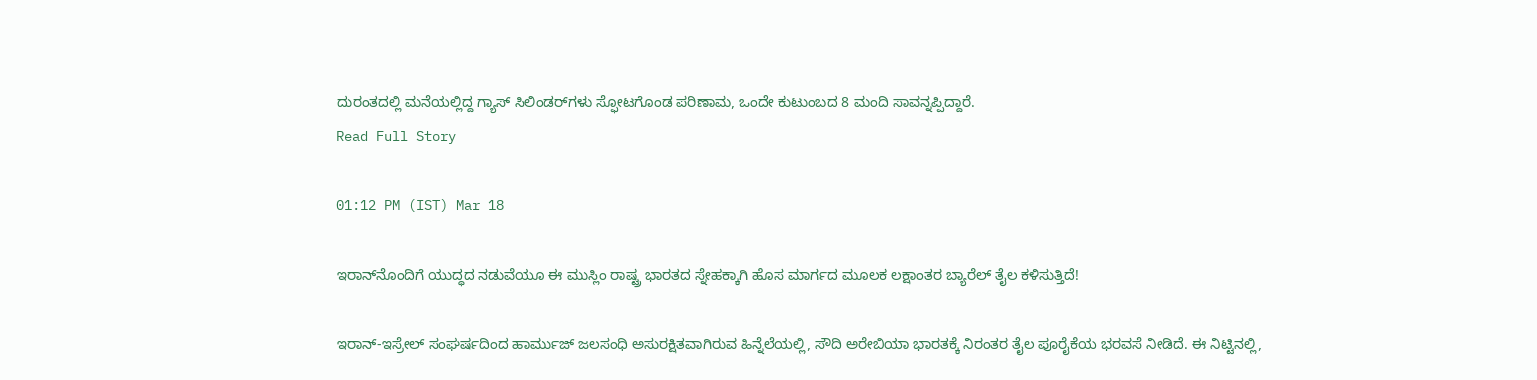ದುರಂತದಲ್ಲಿ ಮನೆಯಲ್ಲಿದ್ದ ಗ್ಯಾಸ್ ಸಿಲಿಂಡರ್‌ಗಳು ಸ್ಫೋಟಗೊಂಡ ಪರಿಣಾಮ, ಒಂದೇ ಕುಟುಂಬದ 8 ಮಂದಿ ಸಾವನ್ನಪ್ಪಿದ್ದಾರೆ.
Read Full Story

01:12 PM (IST) Mar 18

ಇರಾನ್‌ನೊಂದಿಗೆ ಯುದ್ಧದ ನಡುವೆಯೂ ಈ ಮುಸ್ಲಿಂ ರಾಷ್ಟ್ರ ಭಾರತದ ಸ್ನೇಹಕ್ಕಾಗಿ ಹೊಸ ಮಾರ್ಗದ ಮೂಲಕ ಲಕ್ಷಾಂತರ ಬ್ಯಾರೆಲ್ ತೈಲ ಕಳಿಸುತ್ತಿದೆ!

ಇರಾನ್-ಇಸ್ರೇಲ್ ಸಂಘರ್ಷದಿಂದ ಹಾರ್ಮುಜ್ ಜಲಸಂಧಿ ಅಸುರಕ್ಷಿತವಾಗಿರುವ ಹಿನ್ನೆಲೆಯಲ್ಲಿ, ಸೌದಿ ಅರೇಬಿಯಾ ಭಾರತಕ್ಕೆ ನಿರಂತರ ತೈಲ ಪೂರೈಕೆಯ ಭರವಸೆ ನೀಡಿದೆ. ಈ ನಿಟ್ಟಿನಲ್ಲಿ,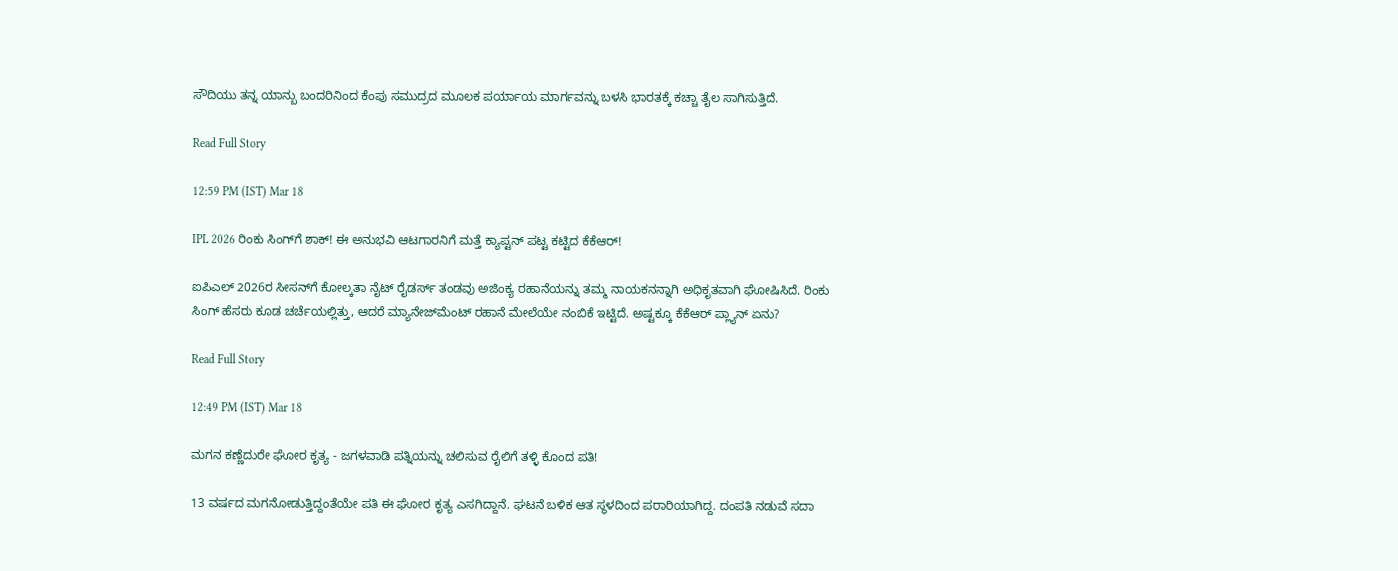ಸೌದಿಯು ತನ್ನ ಯಾನ್ಬು ಬಂದರಿನಿಂದ ಕೆಂಪು ಸಮುದ್ರದ ಮೂಲಕ ಪರ್ಯಾಯ ಮಾರ್ಗವನ್ನು ಬಳಸಿ ಭಾರತಕ್ಕೆ ಕಚ್ಚಾ ತೈಲ ಸಾಗಿಸುತ್ತಿದೆ.

Read Full Story

12:59 PM (IST) Mar 18

IPL 2026 ರಿಂಕು ಸಿಂಗ್‌ಗೆ ಶಾಕ್! ಈ ಅನುಭವಿ ಆಟಗಾರನಿಗೆ ಮತ್ತೆ ಕ್ಯಾಪ್ಟನ್ ಪಟ್ಟ ಕಟ್ಟಿದ ಕೆಕೆಆರ್!

ಐಪಿಎಲ್ 2026ರ ಸೀಸನ್‌ಗೆ ಕೋಲ್ಕತಾ ನೈಟ್ ರೈಡರ್ಸ್ ತಂಡವು ಅಜಿಂಕ್ಯ ರಹಾನೆಯನ್ನು ತಮ್ಮ ನಾಯಕನನ್ನಾಗಿ ಅಧಿಕೃತವಾಗಿ ಘೋಷಿಸಿದೆ. ರಿಂಕು ಸಿಂಗ್ ಹೆಸರು ಕೂಡ ಚರ್ಚೆಯಲ್ಲಿತ್ತು, ಆದರೆ ಮ್ಯಾನೇಜ್‌ಮೆಂಟ್ ರಹಾನೆ ಮೇಲೆಯೇ ನಂಬಿಕೆ ಇಟ್ಟಿದೆ. ಅಷ್ಟಕ್ಕೂ ಕೆಕೆಆರ್ ಪ್ಲ್ಯಾನ್ ಏನು?

Read Full Story

12:49 PM (IST) Mar 18

ಮಗನ ಕಣ್ಣೆದುರೇ ಘೋರ ಕೃತ್ಯ - ಜಗಳವಾಡಿ ಪತ್ನಿಯನ್ನು ಚಲಿಸುವ ರೈಲಿಗೆ ತಳ್ಳಿ ಕೊಂದ ಪತಿ!

13 ವರ್ಷದ ಮಗನೋಡುತ್ತಿದ್ದಂತೆಯೇ ಪತಿ ಈ ಘೋರ ಕೃತ್ಯ ಎಸಗಿದ್ದಾನೆ. ಘಟನೆ ಬಳಿಕ ಆತ ಸ್ಥಳದಿಂದ ಪರಾರಿಯಾಗಿದ್ದ. ದಂಪತಿ ನಡುವೆ ಸದಾ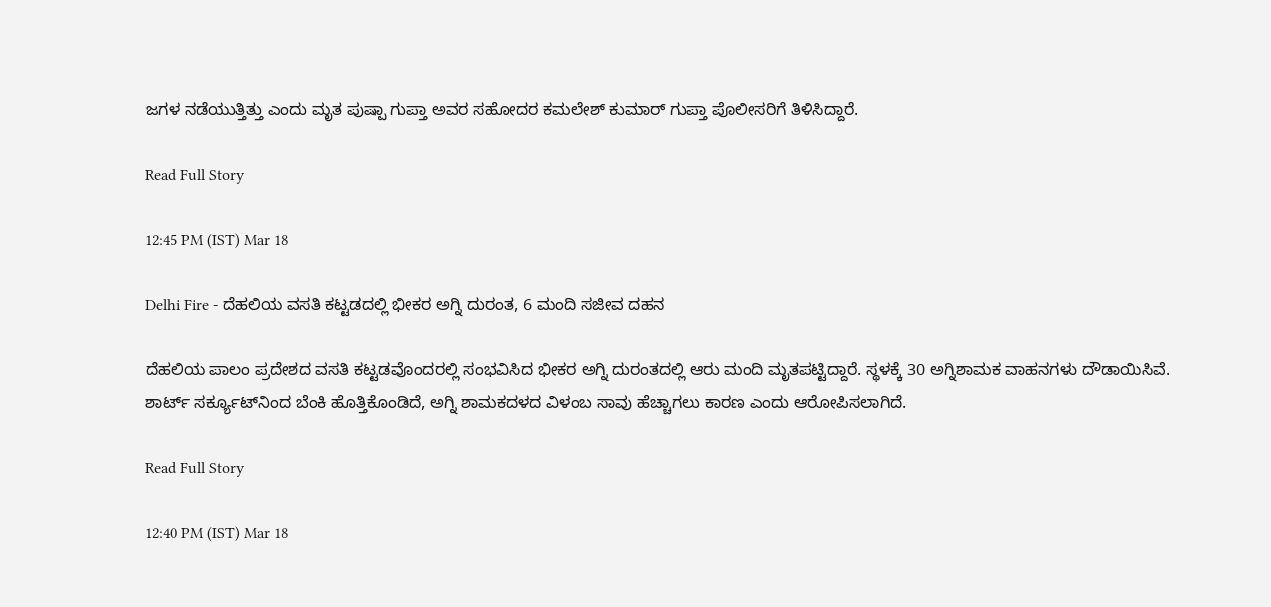ಜಗಳ ನಡೆಯುತ್ತಿತ್ತು ಎಂದು ಮೃತ ಪುಷ್ಪಾ ಗುಪ್ತಾ ಅವರ ಸಹೋದರ ಕಮಲೇಶ್ ಕುಮಾರ್ ಗುಪ್ತಾ ಪೊಲೀಸರಿಗೆ ತಿಳಿಸಿದ್ದಾರೆ.

Read Full Story

12:45 PM (IST) Mar 18

Delhi Fire - ದೆಹಲಿಯ ವಸತಿ ಕಟ್ಟಡದಲ್ಲಿ ಭೀಕರ ಅಗ್ನಿ ದುರಂತ, 6 ಮಂದಿ ಸಜೀವ ದಹನ

ದೆಹಲಿಯ ಪಾಲಂ ಪ್ರದೇಶದ ವಸತಿ ಕಟ್ಟಡವೊಂದರಲ್ಲಿ ಸಂಭವಿಸಿದ ಭೀಕರ ಅಗ್ನಿ ದುರಂತದಲ್ಲಿ ಆರು ಮಂದಿ ಮೃತಪಟ್ಟಿದ್ದಾರೆ. ಸ್ಥಳಕ್ಕೆ 30 ಅಗ್ನಿಶಾಮಕ ವಾಹನಗಳು ದೌಡಾಯಿಸಿವೆ. ಶಾರ್ಟ್ ಸರ್ಕ್ಯೂಟ್‌ನಿಂದ ಬೆಂಕಿ ಹೊತ್ತಿಕೊಂಡಿದೆ, ಅಗ್ನಿ ಶಾಮಕದಳದ ವಿಳಂಬ ಸಾವು ಹೆಚ್ಚಾಗಲು ಕಾರಣ ಎಂದು ಆರೋಪಿಸಲಾಗಿದೆ.

Read Full Story

12:40 PM (IST) Mar 18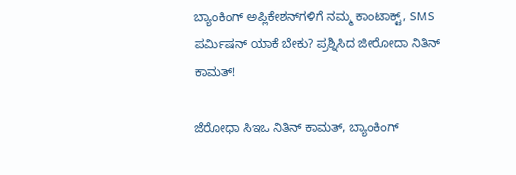ಬ್ಯಾಂಕಿಂಗ್‌ ಅಪ್ಲಿಕೇಶನ್‌ಗಳಿಗೆ ನಮ್ಮ ಕಾಂಟಾಕ್ಟ್‌, SMS ಪರ್ಮಿಷನ್‌ ಯಾಕೆ ಬೇಕು? ಪ್ರಶ್ನಿಸಿದ ಜೀರೋದಾ ನಿತಿನ್‌ ಕಾಮತ್‌!

ಜೆರೋಧಾ ಸಿಇಒ ನಿತಿನ್ ಕಾಮತ್, ಬ್ಯಾಂಕಿಂಗ್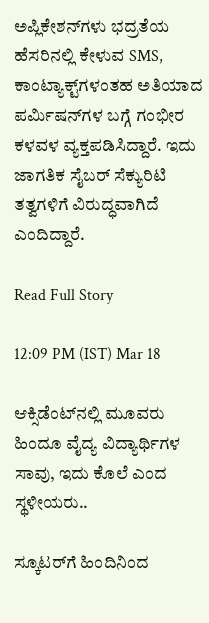ಅಪ್ಲಿಕೇಶನ್‌ಗಳು ಭದ್ರತೆಯ ಹೆಸರಿನಲ್ಲಿ ಕೇಳುವ SMS, ಕಾಂಟ್ಯಾಕ್ಟ್‌ಗಳಂತಹ ಅತಿಯಾದ ಪರ್ಮಿಷನ್‌ಗಳ ಬಗ್ಗೆ ಗಂಭೀರ ಕಳವಳ ವ್ಯಕ್ತಪಡಿಸಿದ್ದಾರೆ. ಇದು ಜಾಗತಿಕ ಸೈಬರ್ ಸೆಕ್ಯುರಿಟಿ ತತ್ವಗಳಿಗೆ ವಿರುದ್ಧವಾಗಿದೆ ಎಂದಿದ್ದಾರೆ.

Read Full Story

12:09 PM (IST) Mar 18

ಆಕ್ಸಿಡೆಂಟ್‌ನಲ್ಲಿ ಮೂವರು ಹಿಂದೂ ವೈದ್ಯ ವಿದ್ಯಾರ್ಥಿಗಳ ಸಾವು, ಇದು ಕೊಲೆ ಎಂದ ಸ್ಥಳೀಯರು..

ಸ್ಕೂಟರ್‌ಗೆ ಹಿಂದಿನಿಂದ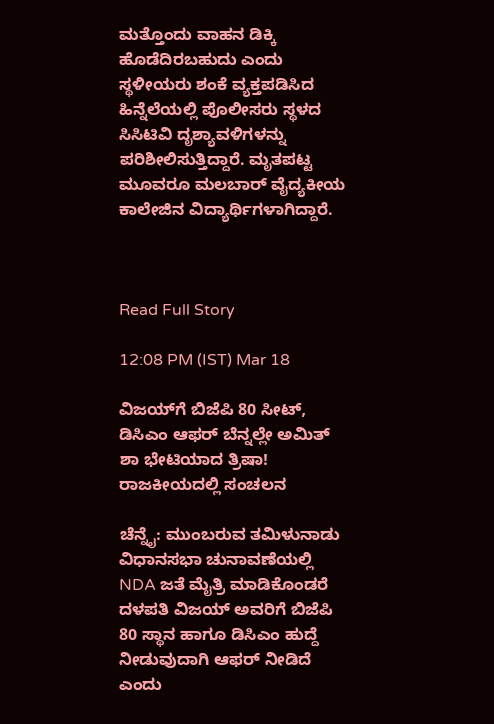ಮತ್ತೊಂದು ವಾಹನ ಡಿಕ್ಕಿ ಹೊಡೆದಿರಬಹುದು ಎಂದು ಸ್ಥಳೀಯರು ಶಂಕೆ ವ್ಯಕ್ತಪಡಿಸಿದ ಹಿನ್ನೆಲೆಯಲ್ಲಿ ಪೊಲೀಸರು ಸ್ಥಳದ ಸಿಸಿಟಿವಿ ದೃಶ್ಯಾವಳಿಗಳನ್ನು ಪರಿಶೀಲಿಸುತ್ತಿದ್ದಾರೆ. ಮೃತಪಟ್ಟ ಮೂವರೂ ಮಲಬಾರ್ ವೈದ್ಯಕೀಯ ಕಾಲೇಜಿನ ವಿದ್ಯಾರ್ಥಿಗಳಾಗಿದ್ದಾರೆ.



Read Full Story

12:08 PM (IST) Mar 18

ವಿಜಯ್‌ಗೆ ಬಿಜೆಪಿ 80 ಸೀಟ್, ಡಿಸಿಎಂ ಆಫರ್ ಬೆನ್ನಲ್ಲೇ ಅಮಿತ್ ಶಾ ಭೇಟಿಯಾದ ತ್ರಿಷಾ! ರಾಜಕೀಯದಲ್ಲಿ ಸಂಚಲನ

ಚೆನ್ನೈ: ಮುಂಬರುವ ತಮಿಳುನಾಡು ವಿಧಾನಸಭಾ ಚುನಾವಣೆಯಲ್ಲಿ NDA ಜತೆ ಮೈತ್ರಿ ಮಾಡಿಕೊಂಡರೆ ದಳಪತಿ ವಿಜಯ್ ಅವರಿಗೆ ಬಿಜೆಪಿ 80 ಸ್ಥಾನ ಹಾಗೂ ಡಿಸಿಎಂ ಹುದ್ದೆ ನೀಡುವುದಾಗಿ ಆಫರ್ ನೀಡಿದೆ ಎಂದು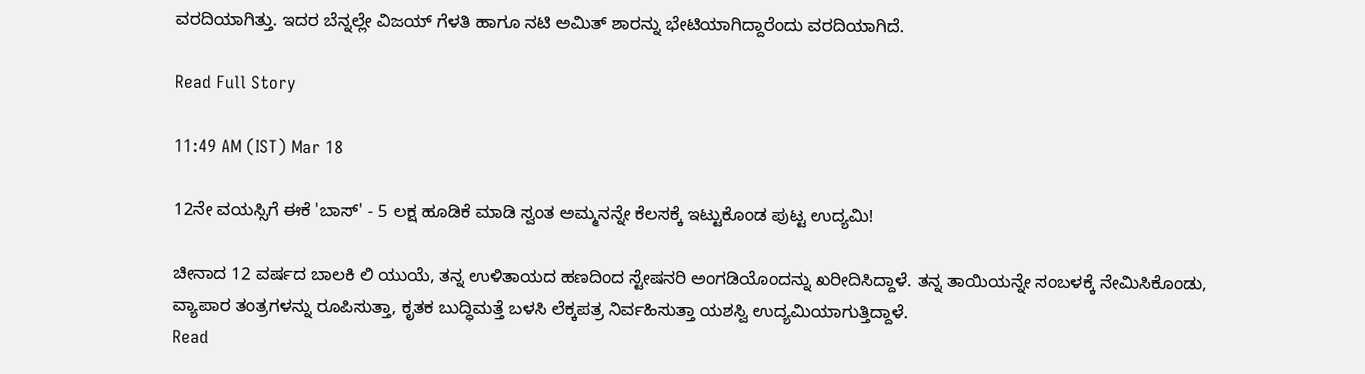ವರದಿಯಾಗಿತ್ತು. ಇದರ ಬೆನ್ನಲ್ಲೇ ವಿಜಯ್ ಗೆಳತಿ ಹಾಗೂ ನಟಿ ಅಮಿತ್ ಶಾರನ್ನು ಭೇಟಿಯಾಗಿದ್ದಾರೆಂದು ವರದಿಯಾಗಿದೆ.

Read Full Story

11:49 AM (IST) Mar 18

12ನೇ ವಯಸ್ಸಿಗೆ ಈಕೆ 'ಬಾಸ್' - 5 ಲಕ್ಷ ಹೂಡಿಕೆ ಮಾಡಿ ಸ್ವಂತ ಅಮ್ಮನನ್ನೇ ಕೆಲಸಕ್ಕೆ ಇಟ್ಟುಕೊಂಡ ಪುಟ್ಟ ಉದ್ಯಮಿ!

ಚೀನಾದ 12 ವರ್ಷದ ಬಾಲಕಿ ಲಿ ಯುಯೆ, ತನ್ನ ಉಳಿತಾಯದ ಹಣದಿಂದ ಸ್ಟೇಷನರಿ ಅಂಗಡಿಯೊಂದನ್ನು ಖರೀದಿಸಿದ್ದಾಳೆ. ತನ್ನ ತಾಯಿಯನ್ನೇ ಸಂಬಳಕ್ಕೆ ನೇಮಿಸಿಕೊಂಡು, ವ್ಯಾಪಾರ ತಂತ್ರಗಳನ್ನು ರೂಪಿಸುತ್ತಾ, ಕೃತಕ ಬುದ್ಧಿಮತ್ತೆ ಬಳಸಿ ಲೆಕ್ಕಪತ್ರ ನಿರ್ವಹಿಸುತ್ತಾ ಯಶಸ್ವಿ ಉದ್ಯಮಿಯಾಗುತ್ತಿದ್ದಾಳೆ.
Read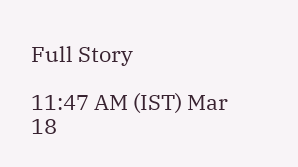Full Story

11:47 AM (IST) Mar 18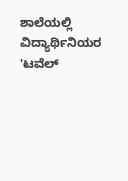ಶಾಲೆಯಲ್ಲಿ ವಿದ್ಯಾರ್ಥಿನಿಯರ 'ಟವೆಲ್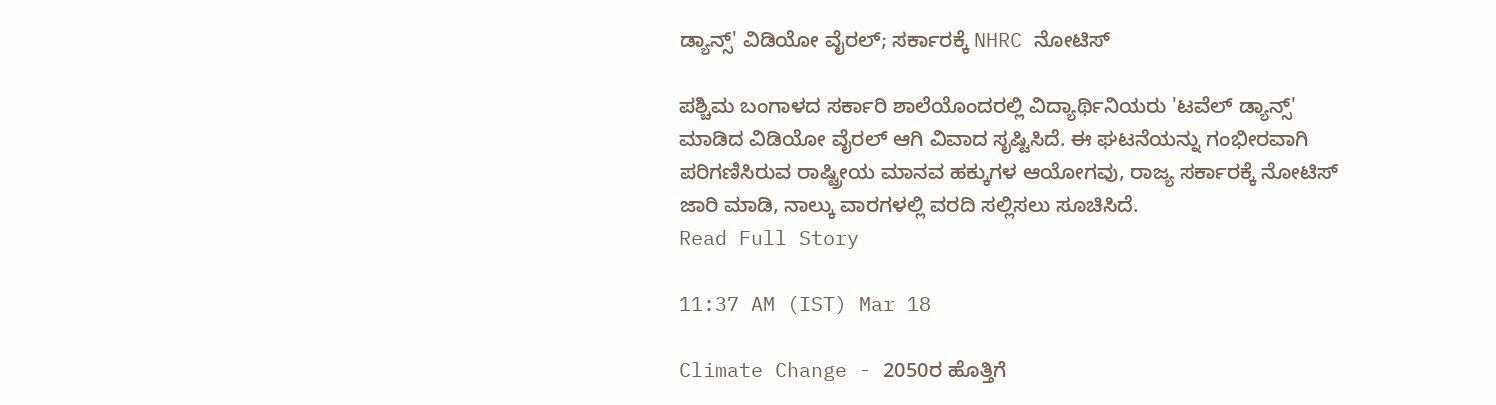ಡ್ಯಾನ್ಸ್' ವಿಡಿಯೋ ವೈರಲ್; ಸರ್ಕಾರಕ್ಕೆ NHRC ನೋಟಿಸ್

ಪಶ್ಚಿಮ ಬಂಗಾಳದ ಸರ್ಕಾರಿ ಶಾಲೆಯೊಂದರಲ್ಲಿ ವಿದ್ಯಾರ್ಥಿನಿಯರು 'ಟವೆಲ್ ಡ್ಯಾನ್ಸ್' ಮಾಡಿದ ವಿಡಿಯೋ ವೈರಲ್ ಆಗಿ ವಿವಾದ ಸೃಷ್ಟಿಸಿದೆ. ಈ ಘಟನೆಯನ್ನು ಗಂಭೀರವಾಗಿ ಪರಿಗಣಿಸಿರುವ ರಾಷ್ಟ್ರೀಯ ಮಾನವ ಹಕ್ಕುಗಳ ಆಯೋಗವು, ರಾಜ್ಯ ಸರ್ಕಾರಕ್ಕೆ ನೋಟಿಸ್ ಜಾರಿ ಮಾಡಿ, ನಾಲ್ಕು ವಾರಗಳಲ್ಲಿ ವರದಿ ಸಲ್ಲಿಸಲು ಸೂಚಿಸಿದೆ.
Read Full Story

11:37 AM (IST) Mar 18

Climate Change - 2050ರ ಹೊತ್ತಿಗೆ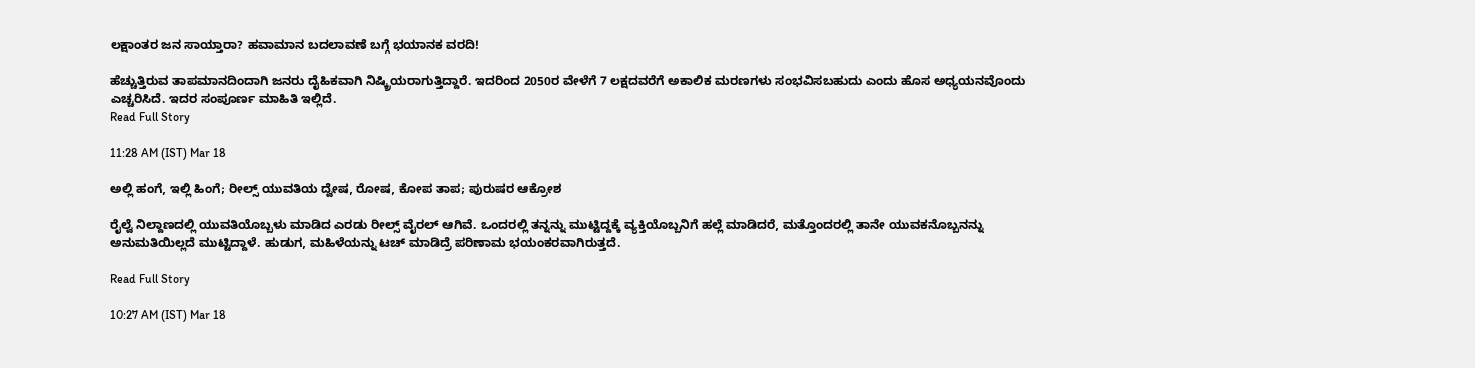ಲಕ್ಷಾಂತರ ಜನ ಸಾಯ್ತಾರಾ? ಹವಾಮಾನ ಬದಲಾವಣೆ ಬಗ್ಗೆ ಭಯಾನಕ ವರದಿ!

ಹೆಚ್ಚುತ್ತಿರುವ ತಾಪಮಾನದಿಂದಾಗಿ ಜನರು ದೈಹಿಕವಾಗಿ ನಿಷ್ಕ್ರಿಯರಾಗುತ್ತಿದ್ದಾರೆ. ಇದರಿಂದ 2050ರ ವೇಳೆಗೆ 7 ಲಕ್ಷದವರೆಗೆ ಅಕಾಲಿಕ ಮರಣಗಳು ಸಂಭವಿಸಬಹುದು ಎಂದು ಹೊಸ ಅಧ್ಯಯನವೊಂದು ಎಚ್ಚರಿಸಿದೆ. ಇದರ ಸಂಪೂರ್ಣ ಮಾಹಿತಿ ಇಲ್ಲಿದೆ.
Read Full Story

11:28 AM (IST) Mar 18

ಅಲ್ಲಿ ಹಂಗೆ, ಇಲ್ಲಿ ಹಿಂಗೆ; ರೀಲ್ಸ್ ಯುವತಿಯ ದ್ವೇಷ, ರೋಷ, ಕೋಪ ತಾಪ; ಪುರುಷರ ಆಕ್ರೋಶ

ರೈಲ್ವೆ ನಿಲ್ದಾಣದಲ್ಲಿ ಯುವತಿಯೊಬ್ಬಳು ಮಾಡಿದ ಎರಡು ರೀಲ್ಸ್ ವೈರಲ್ ಆಗಿವೆ. ಒಂದರಲ್ಲಿ ತನ್ನನ್ನು ಮುಟ್ಟಿದ್ದಕ್ಕೆ ವ್ಯಕ್ತಿಯೊಬ್ಬನಿಗೆ ಹಲ್ಲೆ ಮಾಡಿದರೆ, ಮತ್ತೊಂದರಲ್ಲಿ ತಾನೇ ಯುವಕನೊಬ್ಬನನ್ನು ಅನುಮತಿಯಿಲ್ಲದೆ ಮುಟ್ಟಿದ್ದಾಳೆ. ಹುಡುಗ, ಮಹಿಳೆಯನ್ನು ಟಚ್ ಮಾಡಿದ್ರೆ ಪರಿಣಾಮ ಭಯಂಕರವಾಗಿರುತ್ತದೆ.

Read Full Story

10:27 AM (IST) Mar 18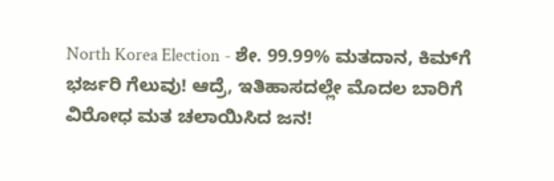North Korea Election - ಶೇ. 99.99% ಮತದಾನ, ಕಿಮ್‌ಗೆ ಭರ್ಜರಿ ಗೆಲುವು! ಆದ್ರೆ, ಇತಿಹಾಸದಲ್ಲೇ ಮೊದಲ ಬಾರಿಗೆ ವಿರೋಧ ಮತ ಚಲಾಯಿಸಿದ ಜನ!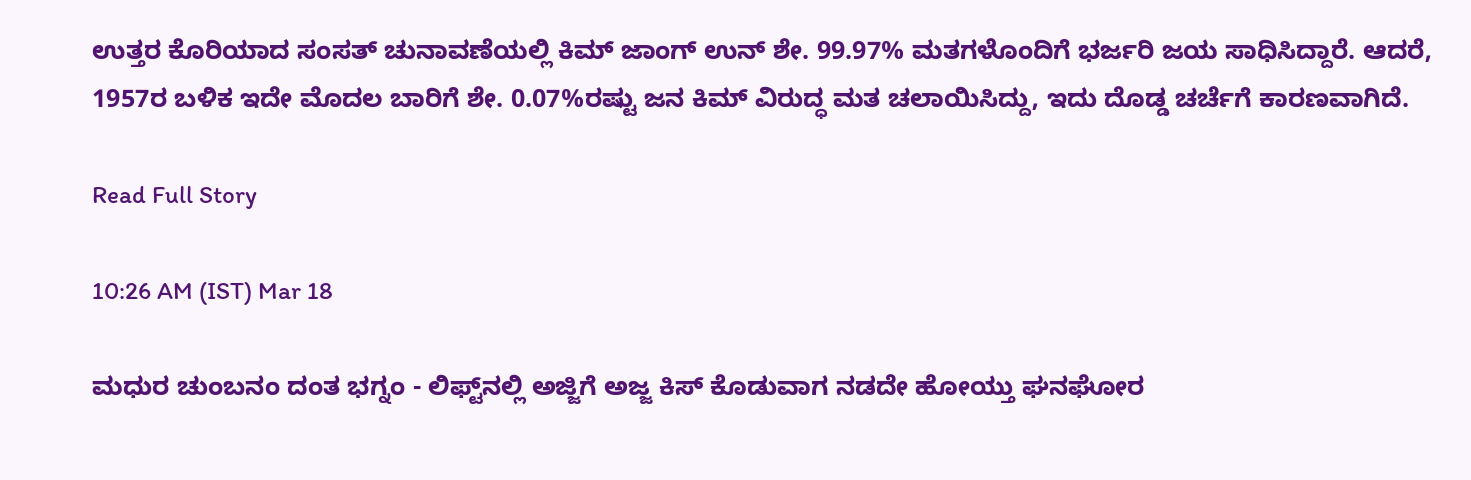ಉತ್ತರ ಕೊರಿಯಾದ ಸಂಸತ್ ಚುನಾವಣೆಯಲ್ಲಿ ಕಿಮ್ ಜಾಂಗ್ ಉನ್ ಶೇ. 99.97% ಮತಗಳೊಂದಿಗೆ ಭರ್ಜರಿ ಜಯ ಸಾಧಿಸಿದ್ದಾರೆ. ಆದರೆ, 1957ರ ಬಳಿಕ ಇದೇ ಮೊದಲ ಬಾರಿಗೆ ಶೇ. 0.07%ರಷ್ಟು ಜನ ಕಿಮ್ ವಿರುದ್ಧ ಮತ ಚಲಾಯಿಸಿದ್ದು, ಇದು ದೊಡ್ಡ ಚರ್ಚೆಗೆ ಕಾರಣವಾಗಿದೆ.

Read Full Story

10:26 AM (IST) Mar 18

ಮಧುರ ಚುಂಬನಂ ದಂತ ಭಗ್ನಂ - ಲಿಫ್ಟ್‌ನಲ್ಲಿ ಅಜ್ಜಿಗೆ ಅಜ್ಜ ಕಿಸ್ ಕೊಡುವಾಗ ನಡದೇ ಹೋಯ್ತು ಘನಘೋರ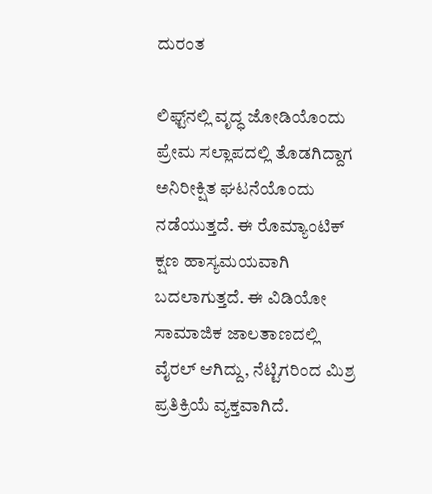ದುರಂತ

ಲಿಫ್ಟ್‌ನಲ್ಲಿ ವೃದ್ಧ ಜೋಡಿಯೊಂದು ಪ್ರೇಮ ಸಲ್ಲಾಪದಲ್ಲಿ ತೊಡಗಿದ್ದಾಗ ಅನಿರೀಕ್ಷಿತ ಘಟನೆಯೊಂದು ನಡೆಯುತ್ತದೆ. ಈ ರೊಮ್ಯಾಂಟಿಕ್ ಕ್ಷಣ ಹಾಸ್ಯಮಯವಾಗಿ ಬದಲಾಗುತ್ತದೆ. ಈ ವಿಡಿಯೋ ಸಾಮಾಜಿಕ ಜಾಲತಾಣದಲ್ಲಿ ವೈರಲ್ ಆಗಿದ್ದು, ನೆಟ್ಟಿಗರಿಂದ ಮಿಶ್ರ ಪ್ರತಿಕ್ರಿಯೆ ವ್ಯಕ್ತವಾಗಿದೆ.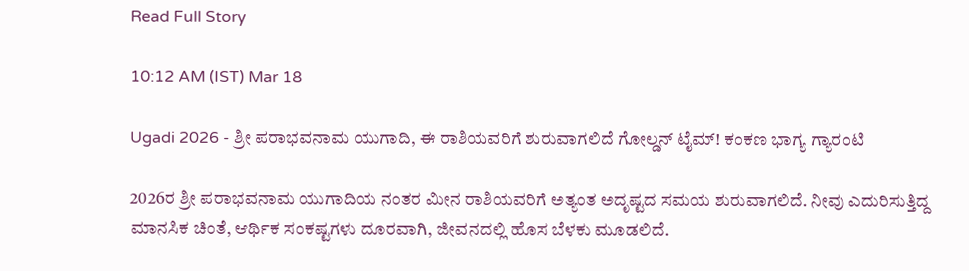Read Full Story

10:12 AM (IST) Mar 18

Ugadi 2026 - ಶ್ರೀ ಪರಾಭವನಾಮ ಯುಗಾದಿ, ಈ ರಾಶಿಯವರಿಗೆ ಶುರುವಾಗಲಿದೆ ಗೋಲ್ಡನ್ ಟೈಮ್! ಕಂಕಣ ಭಾಗ್ಯ ಗ್ಯಾರಂಟಿ

2026ರ ಶ್ರೀ ಪರಾಭವನಾಮ ಯುಗಾದಿಯ ನಂತರ ಮೀನ ರಾಶಿಯವರಿಗೆ ಅತ್ಯಂತ ಅದೃಷ್ಟದ ಸಮಯ ಶುರುವಾಗಲಿದೆ. ನೀವು ಎದುರಿಸುತ್ತಿದ್ದ ಮಾನಸಿಕ ಚಿಂತೆ, ಆರ್ಥಿಕ ಸಂಕಷ್ಟಗಳು ದೂರವಾಗಿ, ಜೀವನದಲ್ಲಿ ಹೊಸ ಬೆಳಕು ಮೂಡಲಿದೆ.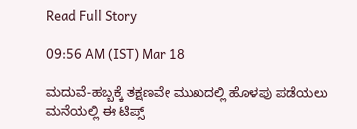Read Full Story

09:56 AM (IST) Mar 18

ಮದುವೆ-ಹಬ್ಬಕ್ಕೆ ತಕ್ಷಣವೇ ಮುಖದಲ್ಲಿ ಹೊಳಪು ಪಡೆಯಲು ಮನೆಯಲ್ಲಿ ಈ ಟಿಪ್ಸ್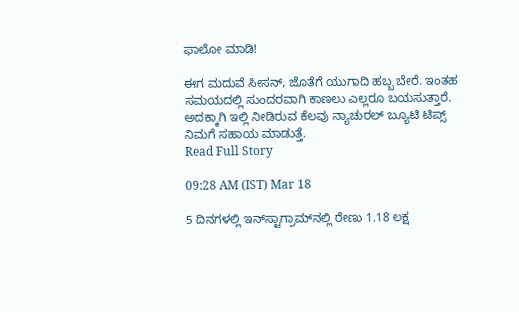ಫಾಲೋ ಮಾಡಿ!

ಈಗ ಮದುವೆ ಸೀಸನ್, ಜೊತೆಗೆ ಯುಗಾದಿ ಹಬ್ಬ ಬೇರೆ. ಇಂತಹ ಸಮಯದಲ್ಲಿ ಸುಂದರವಾಗಿ ಕಾಣಲು ಎಲ್ಲರೂ ಬಯಸುತ್ತಾರೆ. ಅದಕ್ಕಾಗಿ ಇಲ್ಲಿ ನೀಡಿರುವ ಕೆಲವು ನ್ಯಾಚುರಲ್ ಬ್ಯೂಟಿ ಟಿಪ್ಸ್ ನಿಮಗೆ ಸಹಾಯ ಮಾಡುತ್ತೆ.
Read Full Story

09:28 AM (IST) Mar 18

5 ದಿನಗಳಲ್ಲಿ ಇನ್‌ಸ್ಟಾಗ್ರಾಮ್‌ನಲ್ಲಿ ರೇಣು 1.18 ಲಕ್ಷ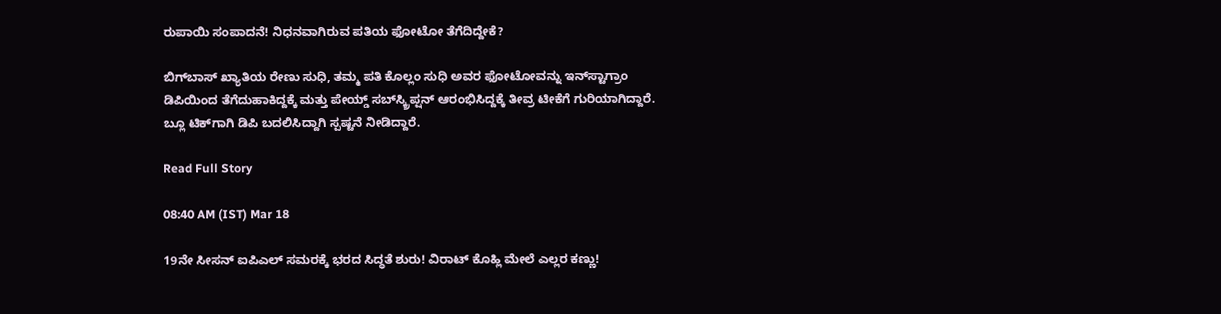ರುಪಾಯಿ ಸಂಪಾದನೆ! ನಿಧನವಾಗಿರುವ ಪತಿಯ ಫೋಟೋ ತೆಗೆದಿದ್ದೇಕೆ?

ಬಿಗ್‌ಬಾಸ್ ಖ್ಯಾತಿಯ ರೇಣು ಸುಧಿ, ತಮ್ಮ ಪತಿ ಕೊಲ್ಲಂ ಸುಧಿ ಅವರ ಫೋಟೋವನ್ನು ಇನ್‌ಸ್ಟಾಗ್ರಾಂ ಡಿಪಿಯಿಂದ ತೆಗೆದುಹಾಕಿದ್ದಕ್ಕೆ ಮತ್ತು ಪೇಯ್ಡ್ ಸಬ್‌ಸ್ಕ್ರಿಪ್ಷನ್ ಆರಂಭಿಸಿದ್ದಕ್ಕೆ ತೀವ್ರ ಟೀಕೆಗೆ ಗುರಿಯಾಗಿದ್ದಾರೆ. ಬ್ಲೂ ಟಿಕ್‌ಗಾಗಿ ಡಿಪಿ ಬದಲಿಸಿದ್ದಾಗಿ ಸ್ಪಷ್ಟನೆ ನೀಡಿದ್ದಾರೆ.

Read Full Story

08:40 AM (IST) Mar 18

19ನೇ ಸೀಸನ್ ಐಪಿಎಲ್‌ ಸಮರಕ್ಕೆ ಭರದ ಸಿದ್ಧತೆ ಶುರು! ವಿರಾಟ್ ಕೊಹ್ಲಿ ಮೇಲೆ ಎಲ್ಲರ ಕಣ್ಣು!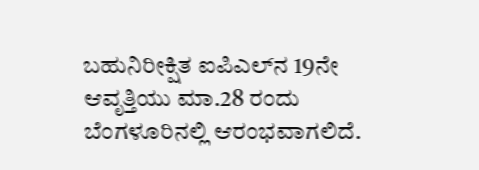ಬಹುನಿರೀಕ್ಷಿತ ಐಪಿಎಲ್‌ನ 19ನೇ ಆವೃತ್ತಿಯು ಮಾ.28 ರಂದು ಬೆಂಗಳೂರಿನಲ್ಲಿ ಆರಂಭವಾಗಲಿದೆ.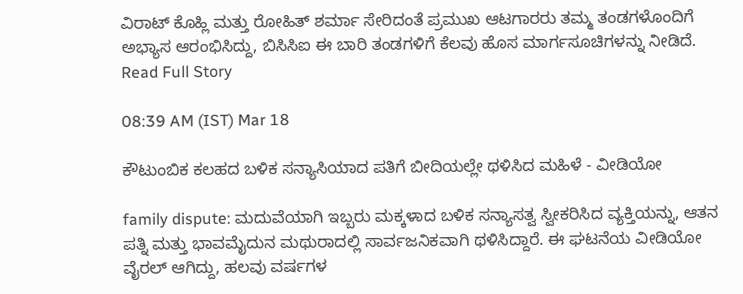ವಿರಾಟ್ ಕೊಹ್ಲಿ ಮತ್ತು ರೋಹಿತ್ ಶರ್ಮಾ ಸೇರಿದಂತೆ ಪ್ರಮುಖ ಆಟಗಾರರು ತಮ್ಮ ತಂಡಗಳೊಂದಿಗೆ ಅಭ್ಯಾಸ ಆರಂಭಿಸಿದ್ದು, ಬಿಸಿಸಿಐ ಈ ಬಾರಿ ತಂಡಗಳಿಗೆ ಕೆಲವು ಹೊಸ ಮಾರ್ಗಸೂಚಿಗಳನ್ನು ನೀಡಿದೆ.
Read Full Story

08:39 AM (IST) Mar 18

ಕೌಟುಂಬಿಕ ಕಲಹದ ಬಳಿಕ ಸನ್ಯಾಸಿಯಾದ ಪತಿಗೆ ಬೀದಿಯಲ್ಲೇ ಥಳಿಸಿದ ಮಹಿಳೆ - ವೀಡಿಯೋ

family dispute: ಮದುವೆಯಾಗಿ ಇಬ್ಬರು ಮಕ್ಕಳಾದ ಬಳಿಕ ಸನ್ಯಾಸತ್ವ ಸ್ವೀಕರಿಸಿದ ವ್ಯಕ್ತಿಯನ್ನು, ಆತನ ಪತ್ನಿ ಮತ್ತು ಭಾವಮೈದುನ ಮಥುರಾದಲ್ಲಿ ಸಾರ್ವಜನಿಕವಾಗಿ ಥಳಿಸಿದ್ದಾರೆ. ಈ ಘಟನೆಯ ವೀಡಿಯೋ ವೈರಲ್ ಆಗಿದ್ದು, ಹಲವು ವರ್ಷಗಳ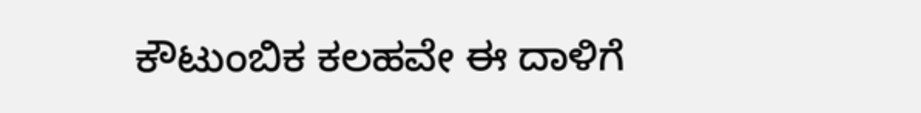ಕೌಟುಂಬಿಕ ಕಲಹವೇ ಈ ದಾಳಿಗೆ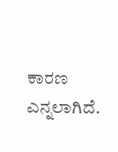ಕಾರಣ ಎನ್ನಲಾಗಿದೆ.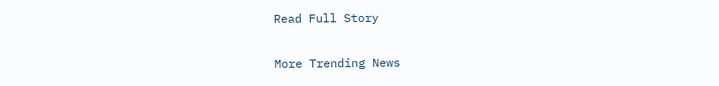Read Full Story

More Trending News